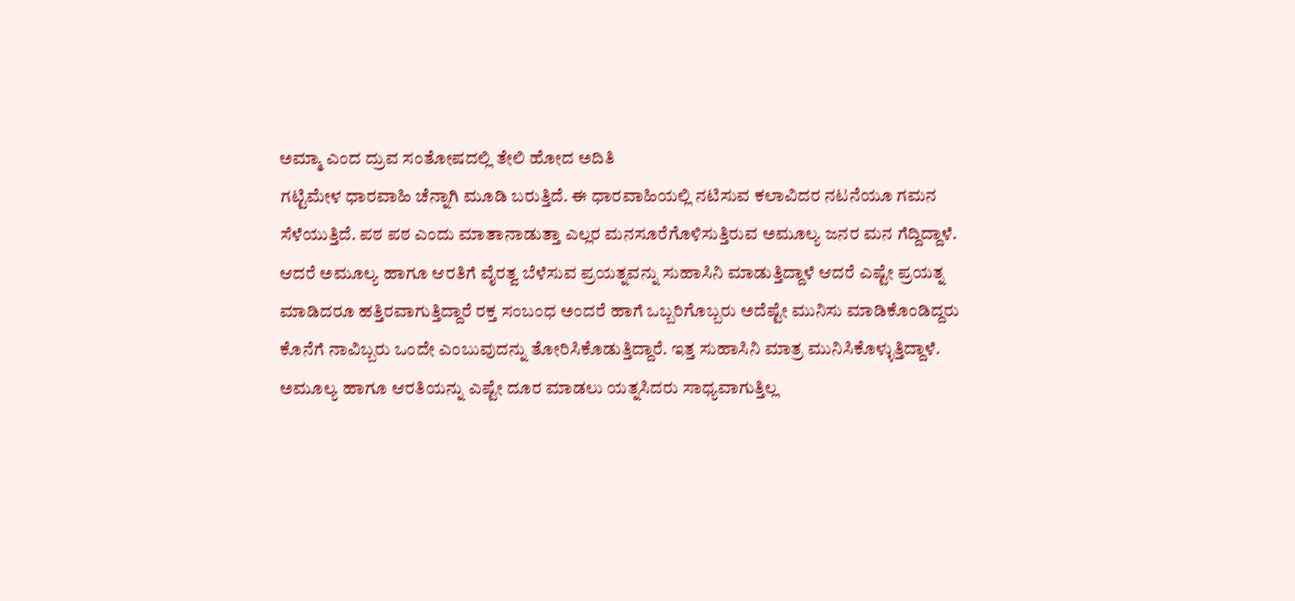ಅಮ್ಮಾ ಎಂದ ದ್ರುವ ಸಂತೋಷದಲ್ಲಿ ತೇಲಿ ಹೋದ ಅದಿತಿ
ಗಟ್ಟಿಮೇಳ ಧಾರವಾಹಿ ಚೆನ್ನಾಗಿ ಮೂಡಿ ಬರುತ್ತಿದೆ. ಈ ಧಾರವಾಹಿಯಲ್ಲಿ ನಟಿಸುವ ಕಲಾವಿದರ ನಟನೆಯೂ ಗಮನ ಸೆಳೆಯುತ್ತಿದೆ. ಪಠ ಪಠ ಎಂದು ಮಾತಾನಾಡುತ್ತಾ ಎಲ್ಲರ ಮನಸೂರೆಗೊಳಿಸುತ್ತಿರುವ ಅಮೂಲ್ಯ ಜನರ ಮನ ಗೆದ್ದಿದ್ದಾಳೆ.
ಆದರೆ ಅಮೂಲ್ಯ ಹಾಗೂ ಆರತಿಗೆ ವೈರತ್ವ ಬೆಳೆಸುವ ಪ್ರಯತ್ನವನ್ನು ಸುಹಾಸಿನಿ ಮಾಡುತ್ತಿದ್ದಾಳೆ ಆದರೆ ಎಷ್ಟೇ ಪ್ರಯತ್ನ ಮಾಡಿದರೂ ಹತ್ತಿರವಾಗುತ್ತಿದ್ದಾರೆ ರಕ್ತ ಸಂಬಂಧ ಅಂದರೆ ಹಾಗೆ ಒಬ್ಬರಿಗೊಬ್ಬರು ಅದೆಷ್ಟೇ ಮುನಿಸು ಮಾಡಿಕೊಂಡಿದ್ದರು ಕೊನೆಗೆ ನಾವಿಬ್ಬರು ಒಂದೇ ಎಂಬುವುದನ್ನು ತೋರಿಸಿಕೊಡುತ್ತಿದ್ದಾರೆ. ಇತ್ತ ಸುಹಾಸಿನಿ ಮಾತ್ರ ಮುನಿಸಿಕೊಳ್ಳುತ್ತಿದ್ದಾಳೆ.
ಅಮೂಲ್ಯ ಹಾಗೂ ಆರತಿಯನ್ನು ಎಷ್ಟೇ ದೂರ ಮಾಡಲು ಯತ್ನಸಿದರು ಸಾಧ್ಯವಾಗುತ್ತಿಲ್ಲ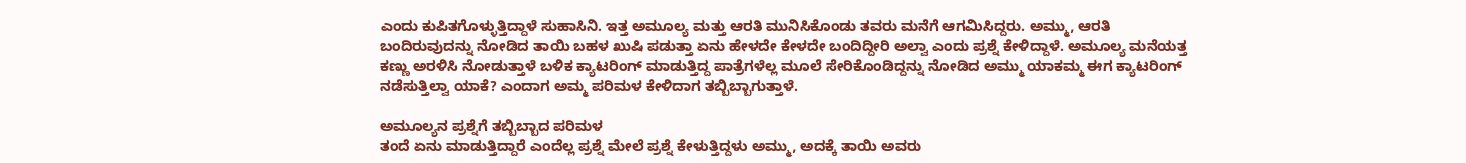ಎಂದು ಕುಪಿತಗೊಳ್ಳುತ್ತಿದ್ದಾಳೆ ಸುಹಾಸಿನಿ. ಇತ್ತ ಅಮೂಲ್ಯ ಮತ್ತು ಆರತಿ ಮುನಿಸಿಕೊಂಡು ತವರು ಮನೆಗೆ ಆಗಮಿಸಿದ್ದರು. ಅಮ್ಮು, ಆರತಿ ಬಂದಿರುವುದನ್ನು ನೋಡಿದ ತಾಯಿ ಬಹಳ ಖುಷಿ ಪಡುತ್ತಾ ಏನು ಹೇಳದೇ ಕೇಳದೇ ಬಂದಿದ್ದೀರಿ ಅಲ್ವಾ ಎಂದು ಪ್ರಶ್ನೆ ಕೇಳಿದ್ದಾಳೆ. ಅಮೂಲ್ಯ ಮನೆಯತ್ತ ಕಣ್ಣು ಅರಳಿಸಿ ನೋಡುತ್ತಾಳೆ ಬಳಿಕ ಕ್ಯಾಟರಿಂಗ್ ಮಾಡುತ್ತಿದ್ದ ಪಾತ್ರೆಗಳೆಲ್ಲ ಮೂಲೆ ಸೇರಿಕೊಂಡಿದ್ದನ್ನು ನೋಡಿದ ಅಮ್ಮು ಯಾಕಮ್ಮ ಈಗ ಕ್ಯಾಟರಿಂಗ್ ನಡೆಸುತ್ತಿಲ್ವಾ ಯಾಕೆ? ಎಂದಾಗ ಅಮ್ಮ ಪರಿಮಳ ಕೇಳಿದಾಗ ತಬ್ಬಿಬ್ಬಾಗುತ್ತಾಳೆ.

ಅಮೂಲ್ಯನ ಪ್ರಶ್ನೆಗೆ ತಬ್ಬಿಬ್ಬಾದ ಪರಿಮಳ
ತಂದೆ ಏನು ಮಾಡುತ್ತಿದ್ದಾರೆ ಎಂದೆಲ್ಲ ಪ್ರಶ್ನೆ ಮೇಲೆ ಪ್ರಶ್ನೆ ಕೇಳುತ್ತಿದ್ದಳು ಅಮ್ಮು, ಅದಕ್ಕೆ ತಾಯಿ ಅವರು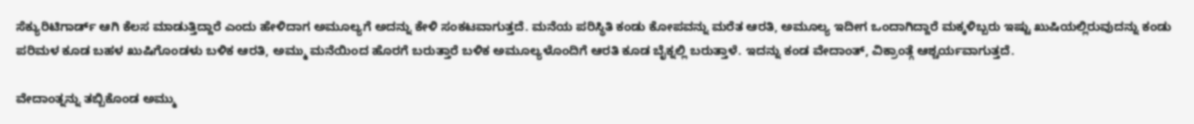ಸೆಕ್ಯುರಿಟಿಗಾರ್ಡ್ ಆಗಿ ಕೆಲಸ ಮಾಡುತ್ತಿದ್ದಾರೆ ಎಂದು ಹೇಳಿದಾಗ ಅಮೂಲ್ಯಗೆ ಅದನ್ನು ಕೇಳಿ ಸಂಕಟವಾಗುತ್ತದೆ. ಮನೆಯ ಪರಿಸ್ಥಿತಿ ಕಂಡು ಕೋಪವನ್ನು ಮರೆತ ಆರತಿ, ಅಮೂಲ್ಯ ಇದೀಗ ಒಂದಾಗಿದ್ದಾರೆ ಮಕ್ಕಳಿಬ್ಬರು ಇಷ್ಟು ಖುಷಿಯಲ್ಲಿರುವುದನ್ನು ಕಂಡು ಪರಿಮಳ ಕೂಡ ಬಹಳ ಖುಷಿಗೊಂಡಳು ಬಳಿಕ ಆರತಿ, ಅಮ್ಮು ಮನೆಯಿಂದ ಹೊರಗೆ ಬರುತ್ತಾರೆ ಬಳಿಕ ಅಮೂಲ್ಯಳೊಂದಿಗೆ ಆರತಿ ಕೂಡ ಬೈಕ್ನಲ್ಲಿ ಬರುತ್ತಾಳೆ. ಇದನ್ನು ಕಂಡ ವೇದಾಂತ್, ವಿಕ್ರಾಂತ್ಗೆ ಆಶ್ಚರ್ಯವಾಗುತ್ತದೆ.

ವೇದಾಂತ್ನನ್ನು ತಬ್ಬಿಕೊಂಡ ಅಮ್ಮು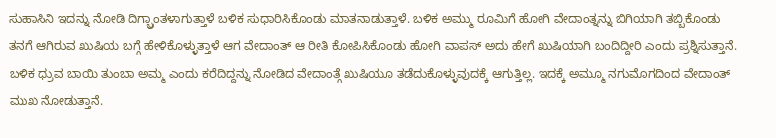ಸುಹಾಸಿನಿ ಇದನ್ನು ನೋಡಿ ದಿಗ್ಬ್ರಾಂತಳಾಗುತ್ತಾಳೆ ಬಳಿಕ ಸುಧಾರಿಸಿಕೊಂಡು ಮಾತನಾಡುತ್ತಾಳೆ. ಬಳಿಕ ಅಮ್ಮು ರೂಮಿಗೆ ಹೋಗಿ ವೇದಾಂತ್ನನ್ನು ಬಿಗಿಯಾಗಿ ತಬ್ಬಿಕೊಂಡು ತನಗೆ ಆಗಿರುವ ಖುಷಿಯ ಬಗ್ಗೆ ಹೇಳಿಕೊಳ್ಳುತ್ತಾಳೆ ಆಗ ವೇದಾಂತ್ ಆ ರೀತಿ ಕೋಪಿಸಿಕೊಂಡು ಹೋಗಿ ವಾಪಸ್ ಅದು ಹೇಗೆ ಖುಷಿಯಾಗಿ ಬಂದಿದ್ದೀರಿ ಎಂದು ಪ್ರಶ್ನಿಸುತ್ತಾನೆ. ಬಳಿಕ ಧ್ರುವ ಬಾಯಿ ತುಂಬಾ ಅಮ್ಮ ಎಂದು ಕರೆದಿದ್ದನ್ನು ನೋಡಿದ ವೇದಾಂತ್ಗೆ ಖುಷಿಯೂ ತಡೆದುಕೊಳ್ಳುವುದಕ್ಕೆ ಆಗುತ್ತಿಲ್ಲ. ಇದಕ್ಕೆ ಅಮ್ಮೂ ನಗುಮೊಗದಿಂದ ವೇದಾಂತ್ ಮುಖ ನೋಡುತ್ತಾನೆ.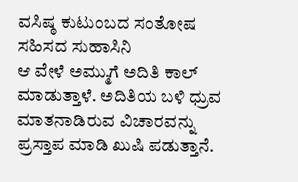ವಸಿಷ್ಠ ಕುಟುಂಬದ ಸಂತೋಷ ಸಹಿಸದ ಸುಹಾಸಿನಿ
ಆ ವೇಳೆ ಅಮ್ಮುಗೆ ಅದಿತಿ ಕಾಲ್ ಮಾಡುತ್ತಾಳೆ. ಅದಿತಿಯ ಬಳಿ ಧ್ರುವ ಮಾತನಾಡಿರುವ ವಿಚಾರವನ್ನು ಪ್ರಸ್ತಾಪ ಮಾಡಿ ಖುಷಿ ಪಡುತ್ತಾನೆ.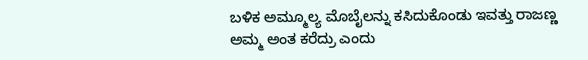ಬಳಿಕ ಅಮ್ಮೂಲ್ಯ ಮೊಬೈಲನ್ನು ಕಸಿದುಕೊಂಡು ಇವತ್ತು ರಾಜಣ್ಣ ಅಮ್ಮ ಅಂತ ಕರೆದ್ರು ಎಂದು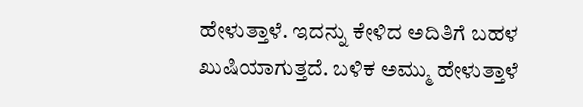ಹೇಳುತ್ತಾಳೆ. ಇದನ್ನು ಕೇಳಿದ ಅದಿತಿಗೆ ಬಹಳ ಖುಷಿಯಾಗುತ್ತದೆ. ಬಳಿಕ ಅಮ್ಮು ಹೇಳುತ್ತಾಳೆ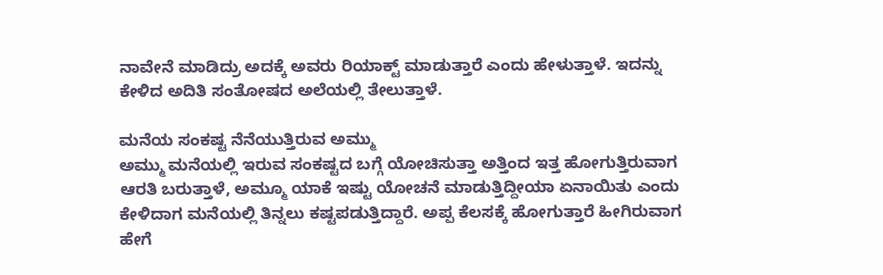ನಾವೇನೆ ಮಾಡಿದ್ರು ಅದಕ್ಕೆ ಅವರು ರಿಯಾಕ್ಟ್ ಮಾಡುತ್ತಾರೆ ಎಂದು ಹೇಳುತ್ತಾಳೆ. ಇದನ್ನು ಕೇಳಿದ ಅದಿತಿ ಸಂತೋಷದ ಅಲೆಯಲ್ಲಿ ತೇಲುತ್ತಾಳೆ.

ಮನೆಯ ಸಂಕಷ್ಟ ನೆನೆಯುತ್ತಿರುವ ಅಮ್ಮು
ಅಮ್ಮು ಮನೆಯಲ್ಲಿ ಇರುವ ಸಂಕಷ್ಟದ ಬಗ್ಗೆ ಯೋಚಿಸುತ್ತಾ ಅತ್ತಿಂದ ಇತ್ತ ಹೋಗುತ್ತಿರುವಾಗ ಆರತಿ ಬರುತ್ತಾಳೆ, ಅಮ್ಮೂ ಯಾಕೆ ಇಷ್ಟು ಯೋಚನೆ ಮಾಡುತ್ತಿದ್ದೀಯಾ ಏನಾಯಿತು ಎಂದು ಕೇಳಿದಾಗ ಮನೆಯಲ್ಲಿ ತಿನ್ನಲು ಕಷ್ಟಪಡುತ್ತಿದ್ದಾರೆ. ಅಪ್ಪ ಕೆಲಸಕ್ಕೆ ಹೋಗುತ್ತಾರೆ ಹೀಗಿರುವಾಗ ಹೇಗೆ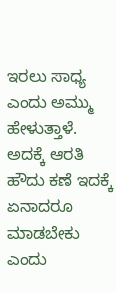ಇರಲು ಸಾಧ್ಯ ಎಂದು ಅಮ್ಮು ಹೇಳುತ್ತಾಳೆ. ಅದಕ್ಕೆ ಆರತಿ ಹೌದು ಕಣೆ ಇದಕ್ಕೆ ಏನಾದರೂ ಮಾಡಬೇಕು ಎಂದು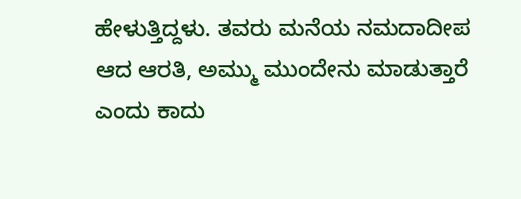ಹೇಳುತ್ತಿದ್ದಳು. ತವರು ಮನೆಯ ನಮದಾದೀಪ ಆದ ಆರತಿ, ಅಮ್ಮು ಮುಂದೇನು ಮಾಡುತ್ತಾರೆ ಎಂದು ಕಾದು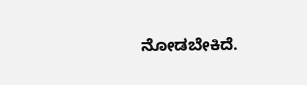ನೋಡಬೇಕಿದೆ.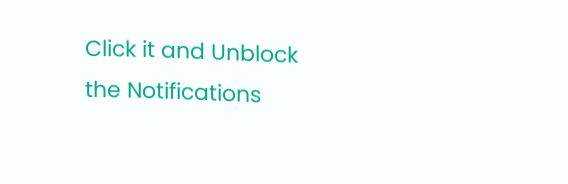Click it and Unblock the Notifications